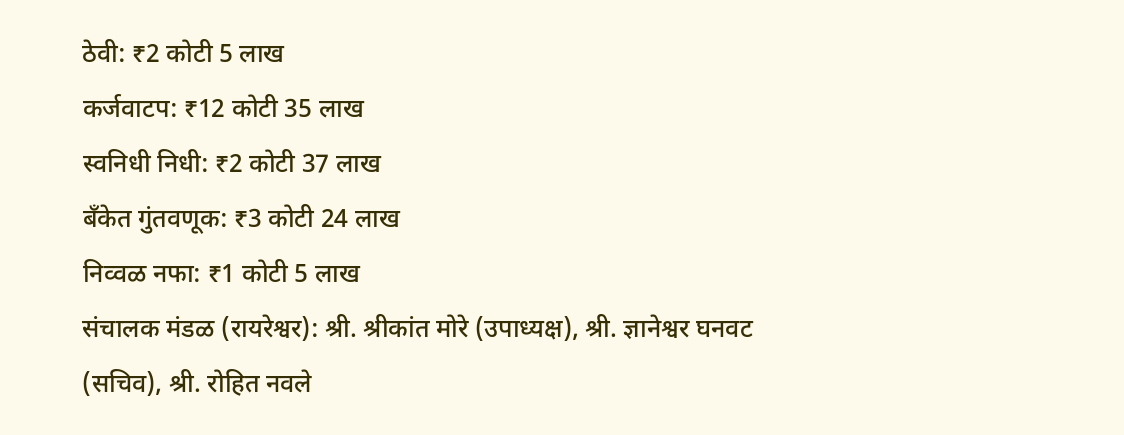ठेवी: ₹2 कोटी 5 लाख
कर्जवाटप: ₹12 कोटी 35 लाख
स्वनिधी निधी: ₹2 कोटी 37 लाख
बँकेत गुंतवणूक: ₹3 कोटी 24 लाख
निव्वळ नफा: ₹1 कोटी 5 लाख
संचालक मंडळ (रायरेश्वर): श्री. श्रीकांत मोरे (उपाध्यक्ष), श्री. ज्ञानेश्वर घनवट (सचिव), श्री. रोहित नवले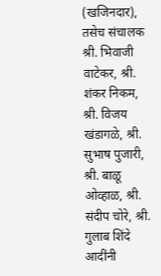(खजिनदार), तसेच संचालक श्री. भिवाजी वाटेकर, श्री. शंकर निकम, श्री. विजय खंडागळे, श्री. सुभाष पुजारी, श्री. बाळू ओव्हाळ, श्री. संदीप चोरे, श्री. गुलाब शिंदे आदींनी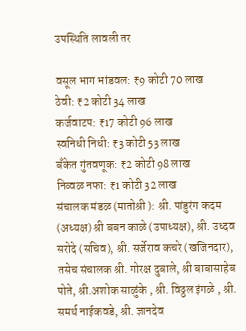उपस्थिति लावली तर

वसूल भाग भांडवल: ₹9 कोटी 70 लाख
ठेवी: ₹2 कोटी 34 लाख
कर्जवाटप: ₹17 कोटी 96 लाख
स्वनिधी निधी: ₹3 कोटी 53 लाख
बँकेत गुंतवणूक: ₹2 कोटी 98 लाख
निव्वळ नफा: ₹1 कोटी 32 लाख
संचालक मंडळ (मातोश्री ): श्री. पांडुरंग कदम (अध्यक्ष) श्री बबन काळे (उपाध्यक्ष), श्री. उध्दव सरोदे (सचिव), श्री. सर्जेराव कचरे (खजिनदार), तसेच संचालक श्री. गोरक्ष दुबाले, श्री बाबासाहेब पोते, श्री.अशोक साळुंके , श्री. विठ्ठल इंगळे , श्री. समर्थ नाईकवडे, श्री. ज्ञानदेव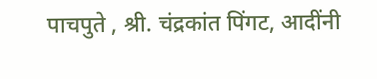पाचपुते , श्री. चंद्रकांत पिंगट, आदींनी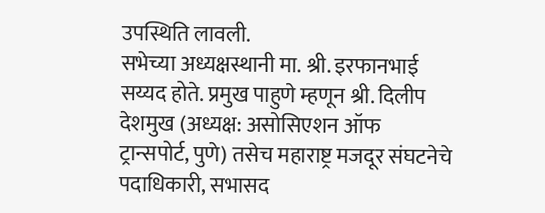उपस्थिति लावली.
सभेच्या अध्यक्षस्थानी मा. श्री. इरफानभाई सय्यद होते. प्रमुख पाहुणे म्हणून श्री. दिलीप देशमुख (अध्यक्ष: असोसिएशन ऑफ ट्रान्सपोर्ट, पुणे) तसेच महाराष्ट्र मजदूर संघटनेचे पदाधिकारी, सभासद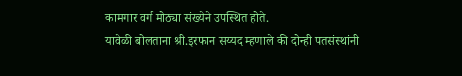कामगार वर्ग मोठ्या संख्येने उपस्थित होते.
यावेळी बोलताना श्री.इरफान सय्यद म्हणाले की दोन्ही पतसंस्थांनी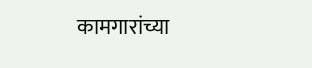कामगारांच्या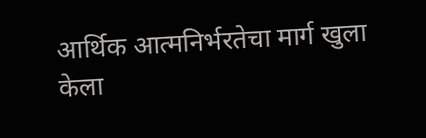आर्थिक आत्मनिर्भरतेचा मार्ग खुला केला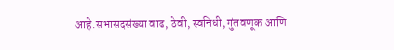आहे.सभासदसंख्या वाढ, ठेवी, स्वनिधी, गुंतवणूक आणि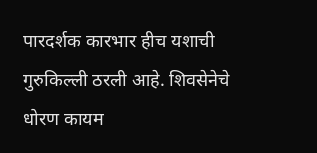पारदर्शक कारभार हीच यशाची गुरुकिल्ली ठरली आहे. शिवसेनेचे धोरण कायम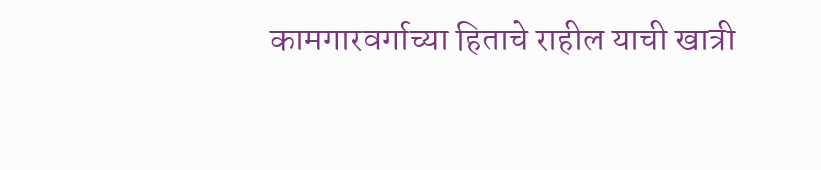कामगारवर्गाच्या हिताचे राहील याची खात्री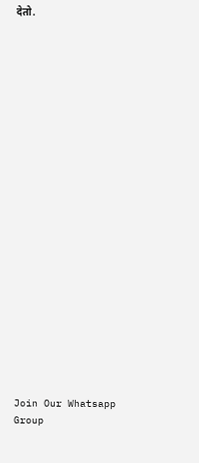देतो.






















Join Our Whatsapp Group